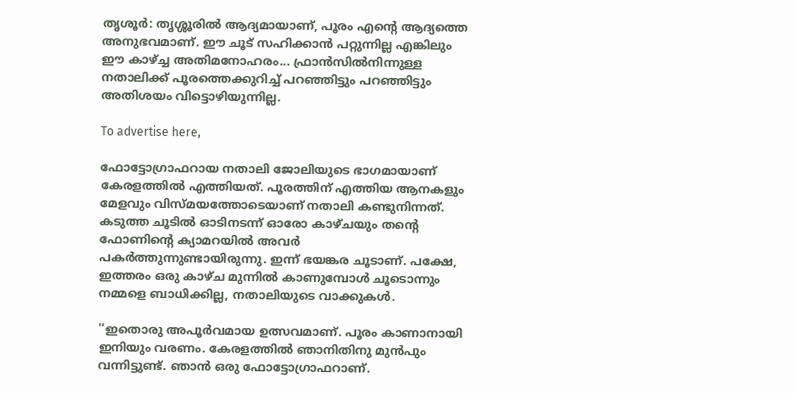തൃശൂർ: തൃശ്ശൂരിൽ ആദ്യമായാണ്, പൂരം എന്റെ ആദ്യത്തെ അനുഭവമാണ്. ഈ ചൂട് സഹിക്കാൻ പറ്റുന്നില്ല എങ്കിലും ഈ കാഴ്ച്ച അതിമനോഹരം... ഫ്രാൻസിൽനിന്നുള്ള നതാലിക്ക് പൂരത്തെക്കുറിച്ച് പറഞ്ഞിട്ടും പറഞ്ഞിട്ടും അതിശയം വിട്ടൊഴിയുന്നില്ല.

To advertise here,

ഫോട്ടോഗ്രാഫറായ നതാലി ജോലിയുടെ ഭാഗമായാണ് കേരളത്തിൽ എത്തിയത്. പൂരത്തിന് എത്തിയ ആനകളും മേളവും വിസ്മയത്തോടെയാണ് നതാലി കണ്ടുനിന്നത്. കടുത്ത ചൂടിൽ ഓടിനടന്ന് ഓരോ കാഴ്ചയും തന്റെ ഫോണിന്റെ ക്യാമറയിൽ അവർ പകർത്തുന്നുണ്ടായിരുന്നു. ഇന്ന് ഭയങ്കര ചൂടാണ്. പക്ഷേ, ഇത്തരം ഒരു കാഴ്ച മുന്നിൽ കാണുമ്പോൾ ചൂടൊന്നും നമ്മളെ ബാധിക്കില്ല, നതാലിയുടെ വാക്കുകൾ.

''ഇതൊരു അപൂർവമായ ഉത്സവമാണ്. പൂരം കാണാനായി ഇനിയും വരണം. കേരളത്തിൽ ഞാനിതിനു മുൻപും വന്നിട്ടുണ്ട്. ഞാൻ ഒരു ഫോട്ടോഗ്രാഫറാണ്.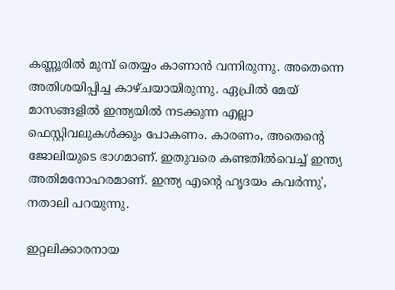കണ്ണൂരിൽ മുമ്പ് തെയ്യം കാണാൻ വന്നിരുന്നു. അതെന്നെ അതിശയിപ്പിച്ച കാഴ്ചയായിരുന്നു. ഏപ്രിൽ മേയ് മാസങ്ങളിൽ ഇന്ത്യയിൽ നടക്കുന്ന എല്ലാ ഫെസ്റ്റിവലുകൾക്കും പോകണം. കാരണം, അതെന്റെ ജോലിയുടെ ഭാഗമാണ്. ഇതുവരെ കണ്ടതിൽവെച്ച് ഇന്ത്യ അതിമനോഹരമാണ്. ഇന്ത്യ എന്റെ ഹൃദയം കവർന്നു', നതാലി പറയുന്നു.

ഇറ്റലിക്കാരനായ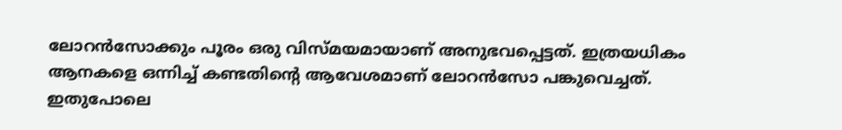ലോറൻസോക്കും പൂരം ഒരു വിസ്മയമായാണ് അനുഭവപ്പെട്ടത്. ഇത്രയധികം ആനകളെ ഒന്നിച്ച് കണ്ടതിന്റെ ആവേശമാണ് ലോറൻസോ പങ്കുവെച്ചത്. ഇതുപോലെ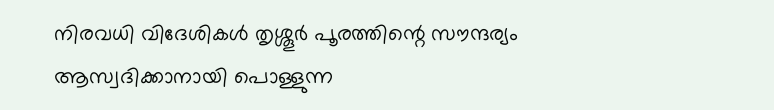നിരവധി വിദേശികൾ തൃശ്ശൂർ പൂരത്തിന്റെ സൗന്ദര്യം ആസ്വദിക്കാനായി പൊള്ളുന്ന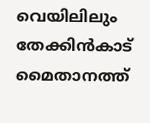വെയിലിലും തേക്കിൻകാട് മൈതാനത്ത്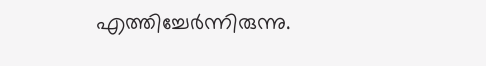എത്തിച്ചേർന്നിരുന്നു.